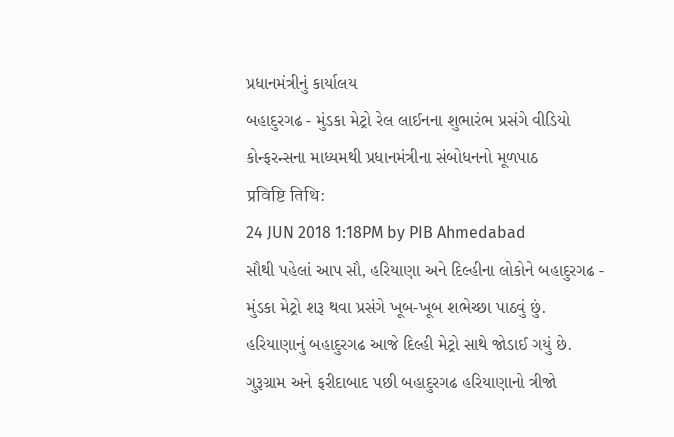પ્રધાનમંત્રીનું કાર્યાલય
બહાદુરગઢ - મુંડકા મેટ્રો રેલ લાઈનના શુભારંભ પ્રસંગે વીડિયો કોન્ફરન્સના માધ્યમથી પ્રધાનમંત્રીના સંબોધનનો મૂળપાઠ
प्रविष्टि तिथि:
24 JUN 2018 1:18PM by PIB Ahmedabad
સૌથી પહેલાં આપ સૌ, હરિયાણા અને દિલ્હીના લોકોને બહાદુરગઢ - મુંડકા મેટ્રો શરૂ થવા પ્રસંગે ખૂબ-ખૂબ શભેચ્છા પાઠવું છું.
હરિયાણાનું બહાદુરગઢ આજે દિલ્હી મેટ્રો સાથે જોડાઈ ગયું છે. ગુરૂગ્રામ અને ફરીદાબાદ પછી બહાદુરગઢ હરિયાણાનો ત્રીજો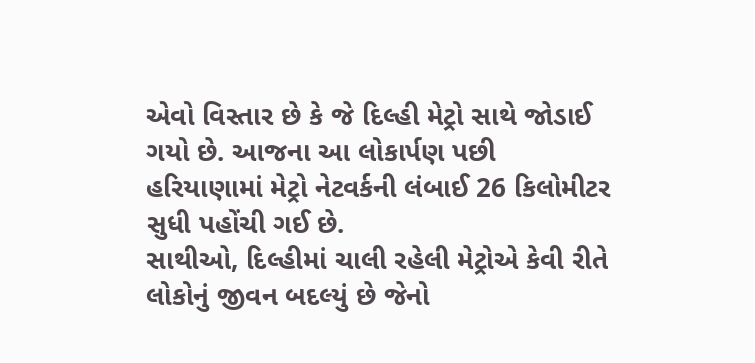એવો વિસ્તાર છે કે જે દિલ્હી મેટ્રો સાથે જોડાઈ ગયો છે. આજના આ લોકાર્પણ પછી હરિયાણામાં મેટ્રો નેટવર્કની લંબાઈ 26 કિલોમીટર સુધી પહોંચી ગઈ છે.
સાથીઓ, દિલ્હીમાં ચાલી રહેલી મેટ્રોએ કેવી રીતે લોકોનું જીવન બદલ્યું છે જેનો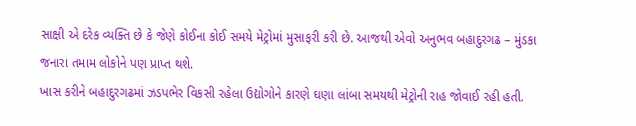સાક્ષી એ દરેક વ્યક્તિ છે કે જેણે કોઈના કોઈ સમયે મેટ્રોમાં મુસાફરી કરી છે. આજથી એવો અનુભવ બહાદુરગઢ – મુંડકા જનારા તમામ લોકોને પણ પ્રાપ્ત થશે.
ખાસ કરીને બહાદુરગઢમાં ઝડપભેર વિકસી રહેલા ઉદ્યોગોને કારણે ઘણા લાંબા સમયથી મેટ્રોની રાહ જોવાઈ રહી હતી.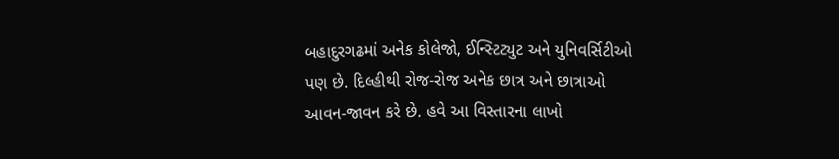બહાદુરગઢમાં અનેક કોલેજો, ઈન્સ્ટિટ્યુટ અને યુનિવર્સિટીઓ પણ છે. દિલ્હીથી રોજ-રોજ અનેક છાત્ર અને છાત્રાઓ આવન-જાવન કરે છે. હવે આ વિસ્તારના લાખો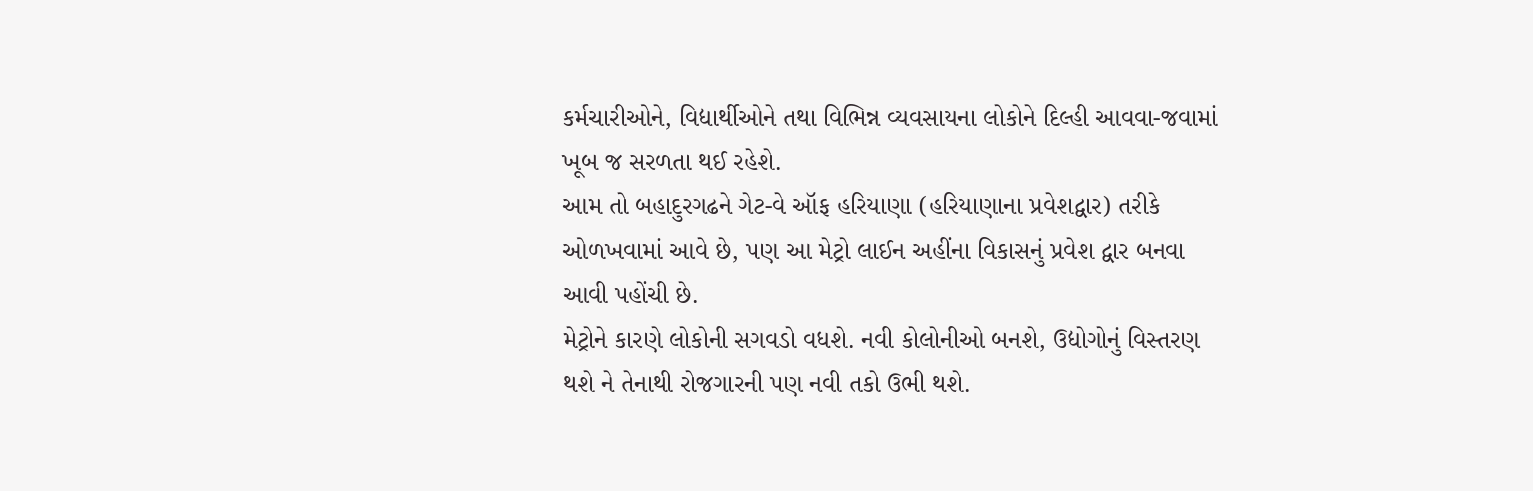કર્મચારીઓને, વિદ્યાર્થીઓને તથા વિભિન્ન વ્યવસાયના લોકોને દિલ્હી આવવા-જવામાં ખૂબ જ સરળતા થઈ રહેશે.
આમ તો બહાદુરગઢને ગેટ-વે ઑફ હરિયાણા (હરિયાણાના પ્રવેશદ્વાર) તરીકે ઓળખવામાં આવે છે, પણ આ મેટ્રો લાઈન અહીંના વિકાસનું પ્રવેશ દ્વાર બનવા આવી પહોંચી છે.
મેટ્રોને કારણે લોકોની સગવડો વધશે. નવી કોલોનીઓ બનશે, ઉદ્યોગોનું વિસ્તરણ થશે ને તેનાથી રોજગારની પણ નવી તકો ઉભી થશે.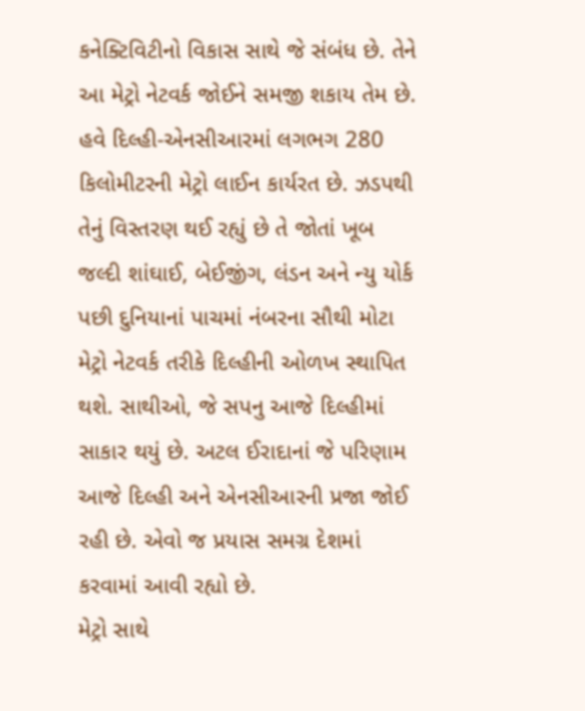કનેક્ટિવિટીનો વિકાસ સાથે જે સંબંધ છે. તેને આ મેટ્રો નેટવર્ક જોઈને સમજી શકાય તેમ છે.
હવે દિલ્હી-એનસીઆરમાં લગભગ 280 કિલોમીટરની મેટ્રો લાઈન કાર્યરત છે. ઝડપથી તેનું વિસ્તરણ થઈ રહ્યું છે તે જોતાં ખૂબ જલ્દી શાંઘાઈ, બેઈજીંગ, લંડન અને ન્યુ યોર્ક પછી દુનિયાનાં પાચમાં નંબરના સૌથી મોટા મેટ્રો નેટવર્ક તરીકે દિલ્હીની ઓળખ સ્થાપિત થશે. સાથીઓ, જે સપનુ આજે દિલ્હીમાં સાકાર થયું છે. અટલ ઈરાદાનાં જે પરિણામ આજે દિલ્હી અને એનસીઆરની પ્રજા જોઈ રહી છે. એવો જ પ્રયાસ સમગ્ર દેશમાં કરવામાં આવી રહ્યો છે.
મેટ્રો સાથે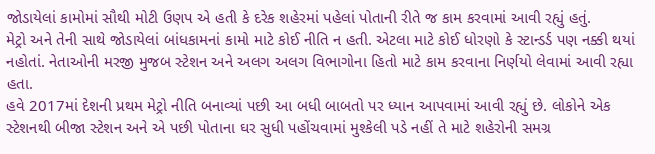જોડાયેલાં કામોમાં સૌથી મોટી ઉણપ એ હતી કે દરેક શહેરમાં પહેલાં પોતાની રીતે જ કામ કરવામાં આવી રહ્યું હતું.
મેટ્રો અને તેની સાથે જોડાયેલાં બાંધકામનાં કામો માટે કોઈ નીતિ ન હતી. એટલા માટે કોઈ ધોરણો કે સ્ટાન્ડર્ડ પણ નક્કી થયાં નહોતાં. નેતાઓની મરજી મુજબ સ્ટેશન અને અલગ અલગ વિભાગોના હિતો માટે કામ કરવાના નિર્ણયો લેવામાં આવી રહ્યા હતા.
હવે 2017માં દેશની પ્રથમ મેટ્રો નીતિ બનાવ્યાં પછી આ બધી બાબતો પર ધ્યાન આપવામાં આવી રહ્યું છે. લોકોને એક સ્ટેશનથી બીજા સ્ટેશન અને એ પછી પોતાના ઘર સુધી પહોંચવામાં મુશ્કેલી પડે નહીં તે માટે શહેરોની સમગ્ર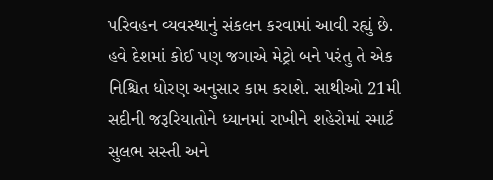પરિવહન વ્યવસ્થાનું સંકલન કરવામાં આવી રહ્યું છે.
હવે દેશમાં કોઈ પણ જગાએ મેટ્રો બને પરંતુ તે એક નિશ્ચિત ધોરણ અનુસાર કામ કરાશે. સાથીઓ 21મી સદીની જરૂરિયાતોને ધ્યાનમાં રાખીને શહેરોમાં સ્માર્ટ સુલભ સસ્તી અને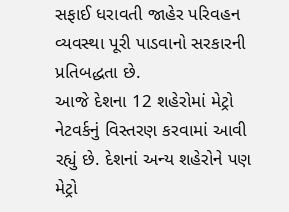સફાઈ ધરાવતી જાહેર પરિવહન વ્યવસ્થા પૂરી પાડવાનો સરકારની પ્રતિબદ્ધતા છે.
આજે દેશના 12 શહેરોમાં મેટ્રો નેટવર્કનું વિસ્તરણ કરવામાં આવી રહ્યું છે. દેશનાં અન્ય શહેરોને પણ મેટ્રો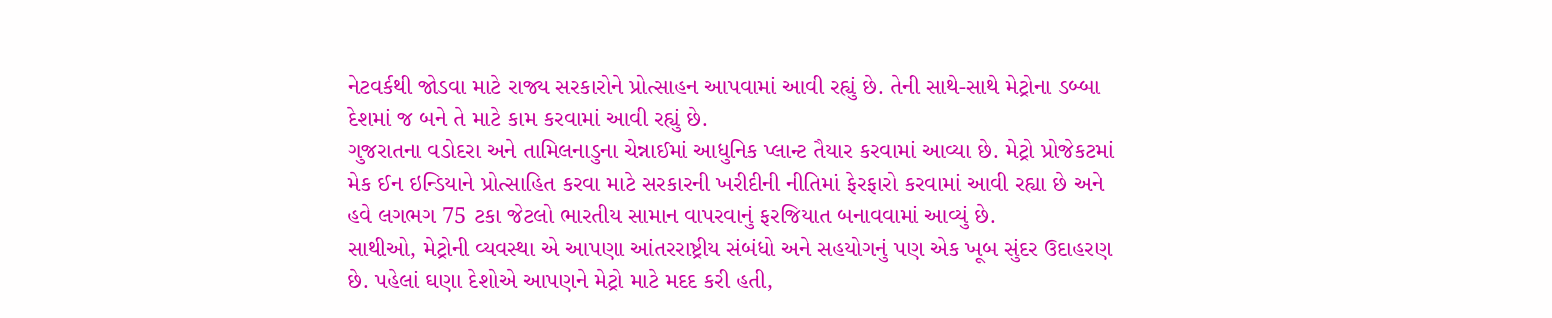નેટવર્કથી જોડવા માટે રાજ્ય સરકારોને પ્રોત્સાહન આપવામાં આવી રહ્યું છે. તેની સાથે-સાથે મેટ્રોના ડબ્બા દેશમાં જ બને તે માટે કામ કરવામાં આવી રહ્યું છે.
ગુજરાતના વડોદરા અને તામિલનાડુના ચેન્નાઈમાં આધુનિક પ્લાન્ટ તૈયાર કરવામાં આવ્યા છે. મેટ્રો પ્રોજેકટમાં મેક ઈન ઇન્ડિયાને પ્રોત્સાહિત કરવા માટે સરકારની ખરીદીની નીતિમાં ફેરફારો કરવામાં આવી રહ્યા છે અને હવે લગભગ 75 ટકા જેટલો ભારતીય સામાન વાપરવાનું ફરજિયાત બનાવવામાં આવ્યું છે.
સાથીઓ, મેટ્રોની વ્યવસ્થા એ આપણા આંતરરાષ્ટ્રીય સંબંધો અને સહયોગનું પણ એક ખૂબ સુંદર ઉદાહરણ છે. પહેલાં ઘણા દેશોએ આપણને મેટ્રો માટે મદદ કરી હતી,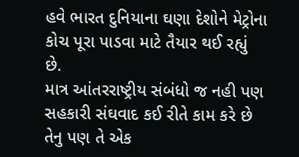હવે ભારત દુનિયાના ઘણા દેશોને મેટ્રોના કોચ પૂરા પાડવા માટે તૈયાર થઈ રહ્યું છે.
માત્ર આંતરરાષ્ટ્રીય સંબંધો જ નહી પણ સહકારી સંઘવાદ કઈ રીતે કામ કરે છે તેનુ પણ તે એક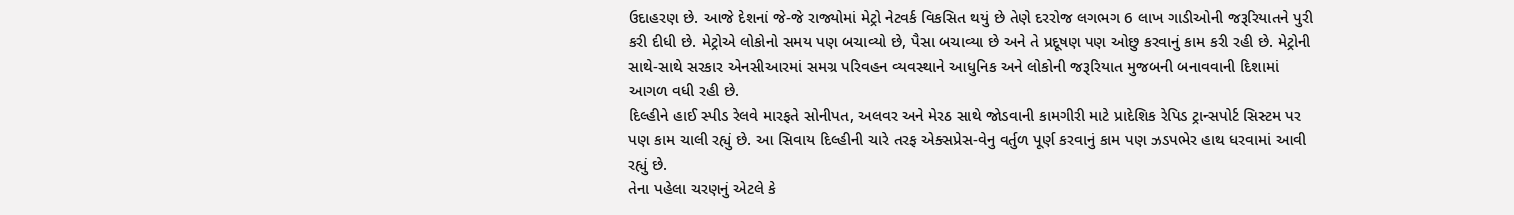ઉદાહરણ છે. આજે દેશનાં જે-જે રાજ્યોમાં મેટ્રો નેટવર્ક વિકસિત થયું છે તેણે દરરોજ લગભગ 6 લાખ ગાડીઓની જરૂરિયાતને પુરી કરી દીધી છે. મેટ્રોએ લોકોનો સમય પણ બચાવ્યો છે, પૈસા બચાવ્યા છે અને તે પ્રદૂષણ પણ ઓછુ કરવાનું કામ કરી રહી છે. મેટ્રોની સાથે-સાથે સરકાર એનસીઆરમાં સમગ્ર પરિવહન વ્યવસ્થાને આધુનિક અને લોકોની જરૂરિયાત મુજબની બનાવવાની દિશામાં આગળ વધી રહી છે.
દિલ્હીને હાઈ સ્પીડ રેલવે મારફતે સોનીપત, અલવર અને મેરઠ સાથે જોડવાની કામગીરી માટે પ્રાદેશિક રેપિડ ટ્રાન્સપોર્ટ સિસ્ટમ પર પણ કામ ચાલી રહ્યું છે. આ સિવાય દિલ્હીની ચારે તરફ એક્સપ્રેસ-વેનુ વર્તુળ પૂર્ણ કરવાનું કામ પણ ઝડપભેર હાથ ધરવામાં આવી રહ્યું છે.
તેના પહેલા ચરણનું એટલે કે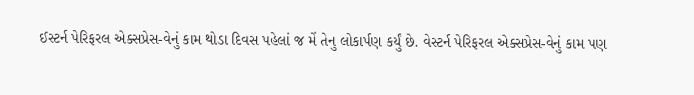ઈસ્ટર્ન પેરિફરલ એક્સપ્રેસ-વેનું કામ થોડા દિવસ પહેલાં જ મેં તેનુ લોકાર્પણ કર્યું છે. વેસ્ટર્ન પેરિફરલ એક્સપ્રેસ-વેનું કામ પણ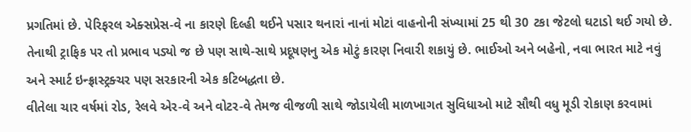પ્રગતિમાં છે. પેરિફરલ એક્સપ્રેસ-વે ના કારણે દિલ્હી થઈને પસાર થનારાં નાનાં મોટાં વાહનોની સંખ્યામાં 25 થી 30 ટકા જેટલો ઘટાડો થઈ ગયો છે. તેનાથી ટ્રાફિક પર તો પ્રભાવ પડ્યો જ છે પણ સાથે-સાથે પ્રદૂષણનુ એક મોટું કારણ નિવારી શકાયું છે. ભાઈઓ અને બહેનો, નવા ભારત માટે નવું અને સ્માર્ટ ઇન્ફ્રાસ્ટ્રક્ચર પણ સરકારની એક કટિબદ્ધતા છે.
વીતેલા ચાર વર્ષમાં રોડ, રેલવે એર-વે અને વોટર-વે તેમજ વીજળી સાથે જોડાયેલી માળખાગત સુવિધાઓ માટે સૌથી વધુ મૂડી રોકાણ કરવામાં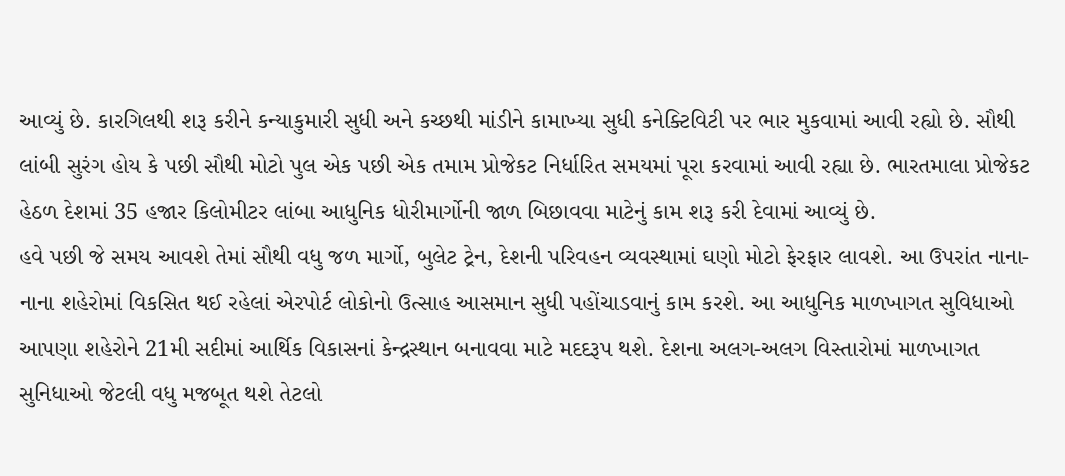આવ્યું છે. કારગિલથી શરૂ કરીને કન્યાકુમારી સુધી અને કચ્છથી માંડીને કામાખ્યા સુધી કનેક્ટિવિટી પર ભાર મુકવામાં આવી રહ્યો છે. સૌથી લાંબી સુરંગ હોય કે પછી સૌથી મોટો પુલ એક પછી એક તમામ પ્રોજેકટ નિર્ધારિત સમયમાં પૂરા કરવામાં આવી રહ્યા છે. ભારતમાલા પ્રોજેકટ હેઠળ દેશમાં 35 હજાર કિલોમીટર લાંબા આધુનિક ધોરીમાર્ગોની જાળ બિછાવવા માટેનું કામ શરૂ કરી દેવામાં આવ્યું છે.
હવે પછી જે સમય આવશે તેમાં સૌથી વધુ જળ માર્ગો, બુલેટ ટ્રેન, દેશની પરિવહન વ્યવસ્થામાં ઘણો મોટો ફેરફાર લાવશે. આ ઉપરાંત નાના-નાના શહેરોમાં વિકસિત થઈ રહેલાં એરપોર્ટ લોકોનો ઉત્સાહ આસમાન સુધી પહોંચાડવાનું કામ કરશે. આ આધુનિક માળખાગત સુવિધાઓ આપણા શહેરોને 21મી સદીમાં આર્થિક વિકાસનાં કેન્દ્રસ્થાન બનાવવા માટે મદદરૂપ થશે. દેશના અલગ-અલગ વિસ્તારોમાં માળખાગત સુનિધાઓ જેટલી વધુ મજબૂત થશે તેટલો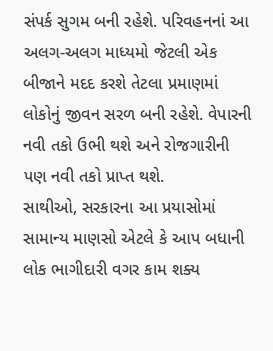સંપર્ક સુગમ બની રહેશે. પરિવહનનાં આ અલગ-અલગ માધ્યમો જેટલી એક બીજાને મદદ કરશે તેટલા પ્રમાણમાં લોકોનું જીવન સરળ બની રહેશે. વેપારની નવી તકો ઉભી થશે અને રોજગારીની પણ નવી તકો પ્રાપ્ત થશે.
સાથીઓ, સરકારના આ પ્રયાસોમાં સામાન્ય માણસો એટલે કે આપ બધાની લોક ભાગીદારી વગર કામ શક્ય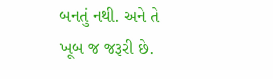બનતું નથી. અને તે ખૂબ જ જરૂરી છે.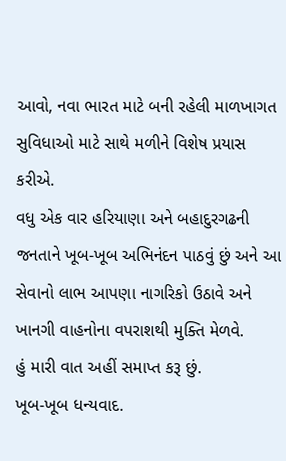આવો, નવા ભારત માટે બની રહેલી માળખાગત સુવિધાઓ માટે સાથે મળીને વિશેષ પ્રયાસ કરીએ.
વધુ એક વાર હરિયાણા અને બહાદુરગઢની જનતાને ખૂબ-ખૂબ અભિનંદન પાઠવું છું અને આ સેવાનો લાભ આપણા નાગરિકો ઉઠાવે અને ખાનગી વાહનોના વપરાશથી મુક્તિ મેળવે.
હું મારી વાત અહીં સમાપ્ત કરૂ છું.
ખૂબ-ખૂબ ધન્યવાદ.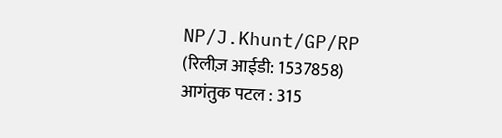NP/J.Khunt/GP/RP
(रिलीज़ आईडी: 1537858)
आगंतुक पटल : 315